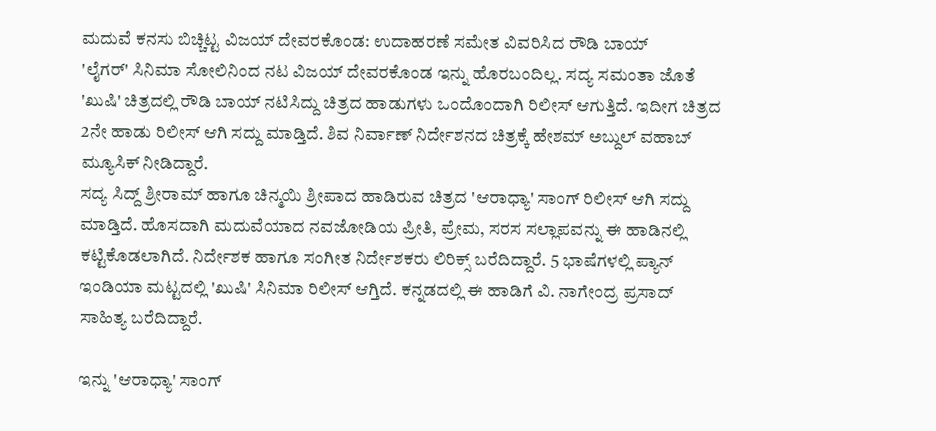ಮದುವೆ ಕನಸು ಬಿಚ್ಚಿಟ್ಟ ವಿಜಯ್ ದೇವರಕೊಂಡ: ಉದಾಹರಣೆ ಸಮೇತ ವಿವರಿಸಿದ ರೌಡಿ ಬಾಯ್
'ಲೈಗರ್' ಸಿನಿಮಾ ಸೋಲಿನಿಂದ ನಟ ವಿಜಯ್ ದೇವರಕೊಂಡ ಇನ್ನು ಹೊರಬಂದಿಲ್ಲ. ಸದ್ಯ ಸಮಂತಾ ಜೊತೆ 'ಖುಷಿ' ಚಿತ್ರದಲ್ಲಿ ರೌಡಿ ಬಾಯ್ ನಟಿಸಿದ್ದು ಚಿತ್ರದ ಹಾಡುಗಳು ಒಂದೊಂದಾಗಿ ರಿಲೀಸ್ ಆಗುತ್ತಿದೆ. ಇದೀಗ ಚಿತ್ರದ 2ನೇ ಹಾಡು ರಿಲೀಸ್ ಆಗಿ ಸದ್ದು ಮಾಡ್ತಿದೆ. ಶಿವ ನಿರ್ವಾಣ್ ನಿರ್ದೇಶನದ ಚಿತ್ರಕ್ಕೆ ಹೇಶಮ್ ಅಬ್ದುಲ್ ವಹಾಬ್ ಮ್ಯೂಸಿಕ್ ನೀಡಿದ್ದಾರೆ.
ಸದ್ಯ ಸಿದ್ದ್ ಶ್ರೀರಾಮ್ ಹಾಗೂ ಚಿನ್ಮಯಿ ಶ್ರೀಪಾದ ಹಾಡಿರುವ ಚಿತ್ರದ 'ಆರಾಧ್ಯಾ' ಸಾಂಗ್ ರಿಲೀಸ್ ಆಗಿ ಸದ್ದು ಮಾಡ್ತಿದೆ. ಹೊಸದಾಗಿ ಮದುವೆಯಾದ ನವಜೋಡಿಯ ಪ್ರೀತಿ, ಪ್ರೇಮ, ಸರಸ ಸಲ್ಲಾಪವನ್ನು ಈ ಹಾಡಿನಲ್ಲಿ ಕಟ್ಟಿಕೊಡಲಾಗಿದೆ. ನಿರ್ದೇಶಕ ಹಾಗೂ ಸಂಗೀತ ನಿರ್ದೇಶಕರು ಲಿರಿಕ್ಸ್ ಬರೆದಿದ್ದಾರೆ. 5 ಭಾಷೆಗಳಲ್ಲಿ ಪ್ಯಾನ್ ಇಂಡಿಯಾ ಮಟ್ಟದಲ್ಲಿ 'ಖುಷಿ' ಸಿನಿಮಾ ರಿಲೀಸ್ ಆಗ್ತಿದೆ. ಕನ್ನಡದಲ್ಲಿ ಈ ಹಾಡಿಗೆ ವಿ. ನಾಗೇಂದ್ರ ಪ್ರಸಾದ್ ಸಾಹಿತ್ಯ ಬರೆದಿದ್ದಾರೆ.

ಇನ್ನು 'ಆರಾಧ್ಯಾ' ಸಾಂಗ್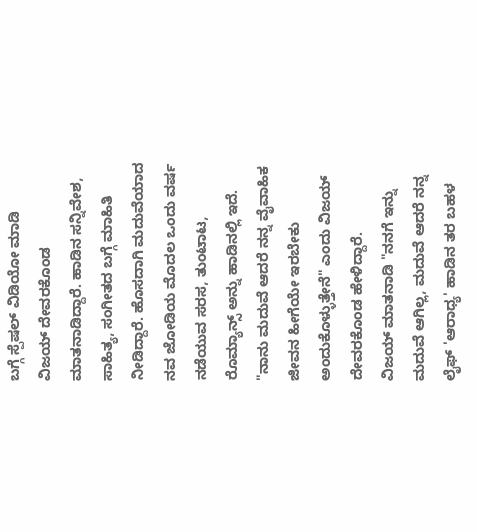ಬಗ್ಗೆ ಸ್ಪೆಷಲ್ ವಿಡಿಯೋ ಮಾಡಿ ವಿಜಯ್ ದೇವರಕೊಂಡ ಮಾತನಾಡಿದ್ದಾರೆ. ಹಾಡಿನ ಸನ್ನಿವೇಶ, ಸಾಹಿತ್ಯ, ಸಂಗೀತದ ಬಗ್ಗೆ ಮಾಹಿತಿ ನೀಡಿದ್ದಾರೆ. ಹೊಸದಾಗಿ ಮದುವೆಯಾದ ನವ ಜೋಡಿಯ ಮೊದಲ ಒಂದು ವರ್ಷ ನಡೆಯುವ ಸರಸ, ತುಂಟಾಟ, ರೊಮ್ಯಾನ್ಸ್ ಅನ್ನು ಹಾಡಿನಲ್ಲಿ ಇದೆ. "ನಾನು ಮದುವೆ ಆದರೆ ನನ್ನ ವೈವಾಹಿಕ ಜೀವನ ಹೀಗೆಯೇ ಇರಬೇಕು ಅಂದುಕೊಳ್ಳುತ್ತೇನೆ" ಎಂದು ವಿಜಯ್ ದೇವರಕೊಂಡ ಹೇಳಿದ್ದಾರೆ.
ವಿಜಯ್ ಮಾತನಾಡಿ "ನನಗೆ ಇನ್ನು ಮದುವೆ ಆಗಿಲ್ಲ, ಮದುವೆ ಆದರೆ ನನ್ನ ಲೈಫ್ 'ಆರಾಧ್ಯ' ಹಾಡಿನ ತರ ಬಹಳ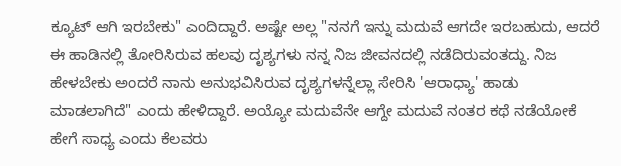ಕ್ಯೂಟ್ ಆಗಿ ಇರಬೇಕು" ಎಂದಿದ್ದಾರೆ. ಅಷ್ಟೇ ಅಲ್ಲ "ನನಗೆ ಇನ್ನು ಮದುವೆ ಆಗದೇ ಇರಬಹುದು, ಆದರೆ ಈ ಹಾಡಿನಲ್ಲಿ ತೋರಿಸಿರುವ ಹಲವು ದೃಶ್ಯಗಳು ನನ್ನ ನಿಜ ಜೀವನದಲ್ಲಿ ನಡೆದಿರುವಂತದ್ದು. ನಿಜ ಹೇಳಬೇಕು ಅಂದರೆ ನಾನು ಅನುಭವಿಸಿರುವ ದೃಶ್ಯಗಳನ್ನೆಲ್ಲಾ ಸೇರಿಸಿ 'ಆರಾಧ್ಯಾ' ಹಾಡು ಮಾಡಲಾಗಿದೆ" ಎಂದು ಹೇಳಿದ್ದಾರೆ. ಅಯ್ಯೋ ಮದುವೆನೇ ಆಗ್ದೇ ಮದುವೆ ನಂತರ ಕಥೆ ನಡೆಯೋಕೆ ಹೇಗೆ ಸಾಧ್ಯ ಎಂದು ಕೆಲವರು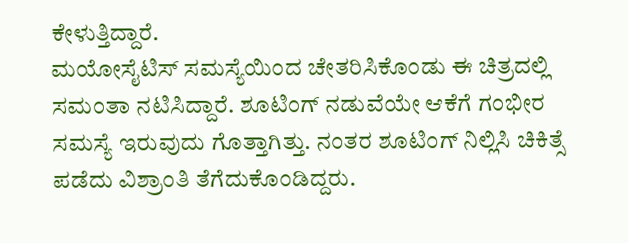ಕೇಳುತ್ತಿದ್ದಾರೆ.
ಮಯೋಸೈಟಿಸ್ ಸಮಸ್ಯೆಯಿಂದ ಚೇತರಿಸಿಕೊಂಡು ಈ ಚಿತ್ರದಲ್ಲಿ ಸಮಂತಾ ನಟಿಸಿದ್ದಾರೆ. ಶೂಟಿಂಗ್ ನಡುವೆಯೇ ಆಕೆಗೆ ಗಂಭೀರ ಸಮಸ್ಯೆ ಇರುವುದು ಗೊತ್ತಾಗಿತ್ತು. ನಂತರ ಶೂಟಿಂಗ್ ನಿಲ್ಲಿಸಿ ಚಿಕಿತ್ಸೆ ಪಡೆದು ವಿಶ್ರಾಂತಿ ತೆಗೆದುಕೊಂಡಿದ್ದರು.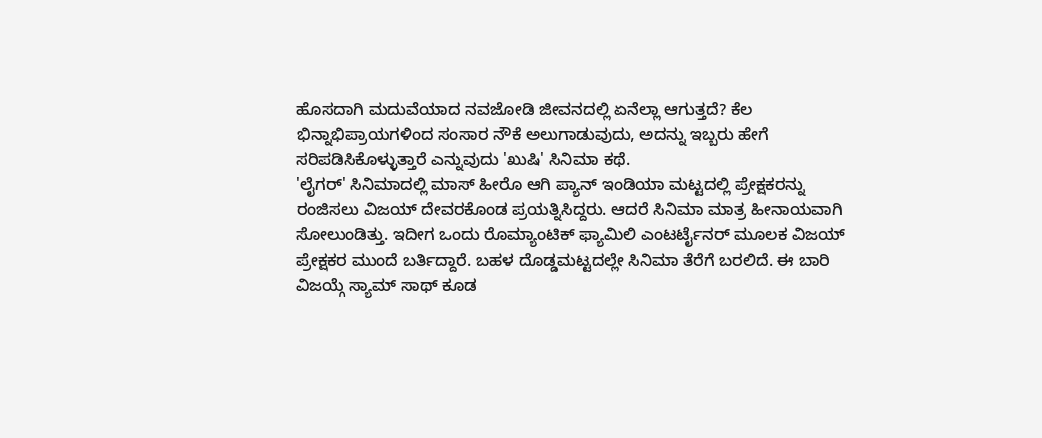ಹೊಸದಾಗಿ ಮದುವೆಯಾದ ನವಜೋಡಿ ಜೀವನದಲ್ಲಿ ಏನೆಲ್ಲಾ ಆಗುತ್ತದೆ? ಕೆಲ ಭಿನ್ನಾಭಿಪ್ರಾಯಗಳಿಂದ ಸಂಸಾರ ನೌಕೆ ಅಲುಗಾಡುವುದು, ಅದನ್ನು ಇಬ್ಬರು ಹೇಗೆ ಸರಿಪಡಿಸಿಕೊಳ್ಳುತ್ತಾರೆ ಎನ್ನುವುದು 'ಖುಷಿ' ಸಿನಿಮಾ ಕಥೆ.
'ಲೈಗರ್' ಸಿನಿಮಾದಲ್ಲಿ ಮಾಸ್ ಹೀರೊ ಆಗಿ ಪ್ಯಾನ್ ಇಂಡಿಯಾ ಮಟ್ಟದಲ್ಲಿ ಪ್ರೇಕ್ಷಕರನ್ನು ರಂಜಿಸಲು ವಿಜಯ್ ದೇವರಕೊಂಡ ಪ್ರಯತ್ನಿಸಿದ್ದರು. ಆದರೆ ಸಿನಿಮಾ ಮಾತ್ರ ಹೀನಾಯವಾಗಿ ಸೋಲುಂಡಿತ್ತು. ಇದೀಗ ಒಂದು ರೊಮ್ಯಾಂಟಿಕ್ ಫ್ಯಾಮಿಲಿ ಎಂಟರ್ಟೈನರ್ ಮೂಲಕ ವಿಜಯ್ ಪ್ರೇಕ್ಷಕರ ಮುಂದೆ ಬರ್ತಿದ್ದಾರೆ. ಬಹಳ ದೊಡ್ಡಮಟ್ಟದಲ್ಲೇ ಸಿನಿಮಾ ತೆರೆಗೆ ಬರಲಿದೆ. ಈ ಬಾರಿ ವಿಜಯ್ಗೆ ಸ್ಯಾಮ್ ಸಾಥ್ ಕೂಡ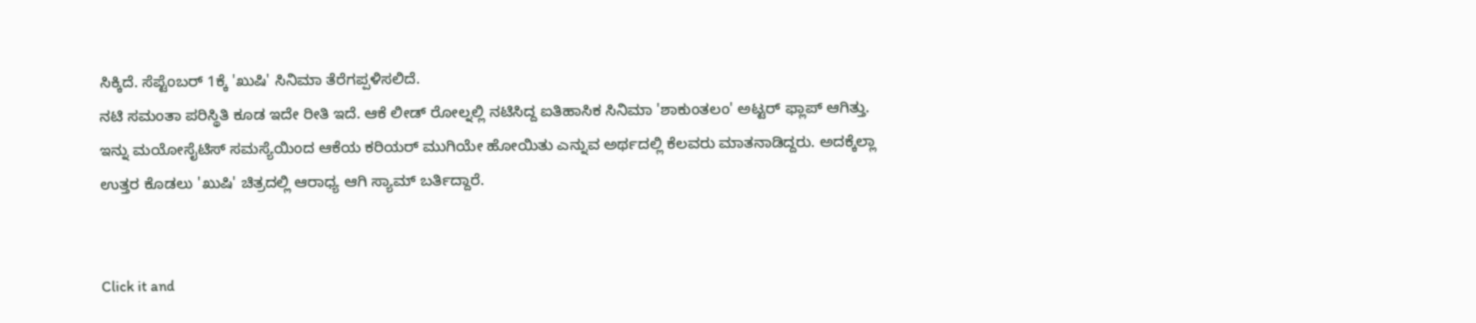ಸಿಕ್ಕಿದೆ. ಸೆಪ್ಟೆಂಬರ್ 1ಕ್ಕೆ 'ಖುಷಿ' ಸಿನಿಮಾ ತೆರೆಗಪ್ಪಳಿಸಲಿದೆ.
ನಟಿ ಸಮಂತಾ ಪರಿಸ್ಥಿತಿ ಕೂಡ ಇದೇ ರೀತಿ ಇದೆ. ಆಕೆ ಲೀಡ್ ರೋಲ್ನಲ್ಲಿ ನಟಿಸಿದ್ದ ಐತಿಹಾಸಿಕ ಸಿನಿಮಾ 'ಶಾಕುಂತಲಂ' ಅಟ್ಟರ್ ಫ್ಲಾಪ್ ಆಗಿತ್ತು. ಇನ್ನು ಮಯೋಸೈಟಿಸ್ ಸಮಸ್ಯೆಯಿಂದ ಆಕೆಯ ಕರಿಯರ್ ಮುಗಿಯೇ ಹೋಯಿತು ಎನ್ನುವ ಅರ್ಥದಲ್ಲಿ ಕೆಲವರು ಮಾತನಾಡಿದ್ದರು. ಅದಕ್ಕೆಲ್ಲಾ ಉತ್ತರ ಕೊಡಲು 'ಖುಷಿ' ಚಿತ್ರದಲ್ಲಿ ಆರಾಧ್ಯ ಆಗಿ ಸ್ಯಾಮ್ ಬರ್ತಿದ್ದಾರೆ.


Click it and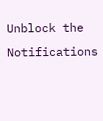Unblock the Notifications